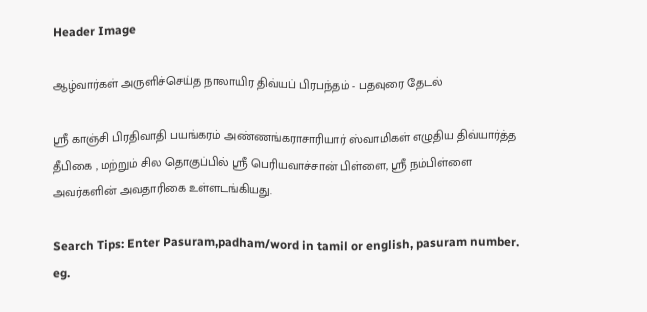Header Image

ஆழ்வார்கள் அருளிச்செய்த நாலாயிர திவ்யப் பிரபந்தம் - பதவுரை தேடல்

ஸ்ரீ காஞ்சி பிரதிவாதி பயங்கரம் அண்ணங்கராசாரியார் ஸ்வாமிகள் எழுதிய திவ்யார்த்த தீபிகை , மற்றும் சில தொகுப்பில் ஸ்ரீ பெரியவாச்சான் பிள்ளை, ஸ்ரீ நம்பிள்ளை அவர்களின் அவதாரிகை உள்ளடங்கியது.

Search Tips: Enter Pasuram,padham/word in tamil or english, pasuram number.
eg.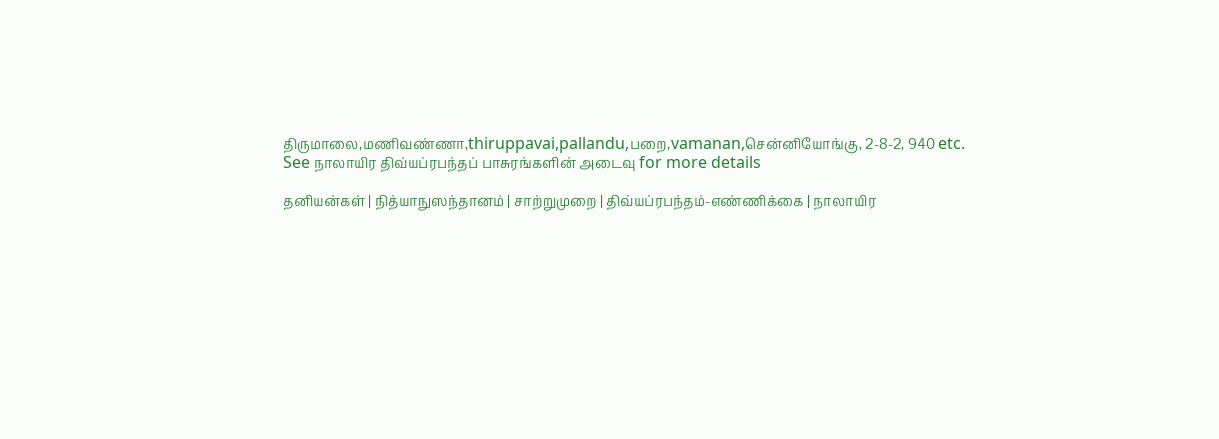திருமாலை,மணிவண்ணா,thiruppavai,pallandu,பறை,vamanan,சென்னியோங்கு, 2-8-2, 940 etc.
See நாலாயிர திவ்யப்ரபந்தப் பாசுரங்களின் அடைவு for more details

தனியன்கள் | நித்யாநுஸந்தானம் | சாற்றுமுறை | திவ்யப்ரபந்தம்-எண்ணிக்கை | நாலாயிர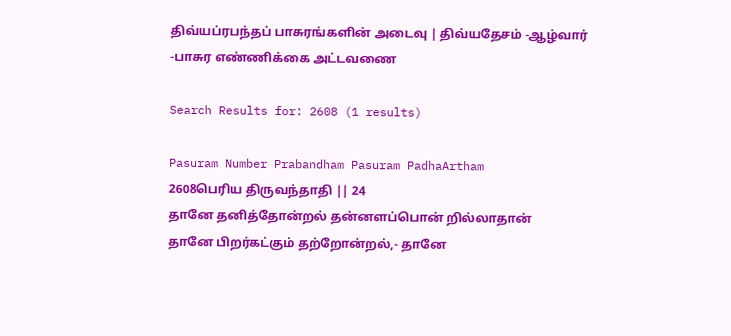திவ்யப்ரபந்தப் பாசுரங்களின் அடைவு | திவ்யதேசம் -ஆழ்வார் -பாசுர எண்ணிக்கை அட்டவணை

Search Results for: 2608 (1 results)

Pasuram Number Prabandham Pasuram PadhaArtham
2608பெரிய திருவந்தாதி || 24
தானே தனித்தோன்றல் தன்னளப்பொன் றில்லாதான்
தானே பிறர்கட்கும் தற்றோன்றல்,- தானே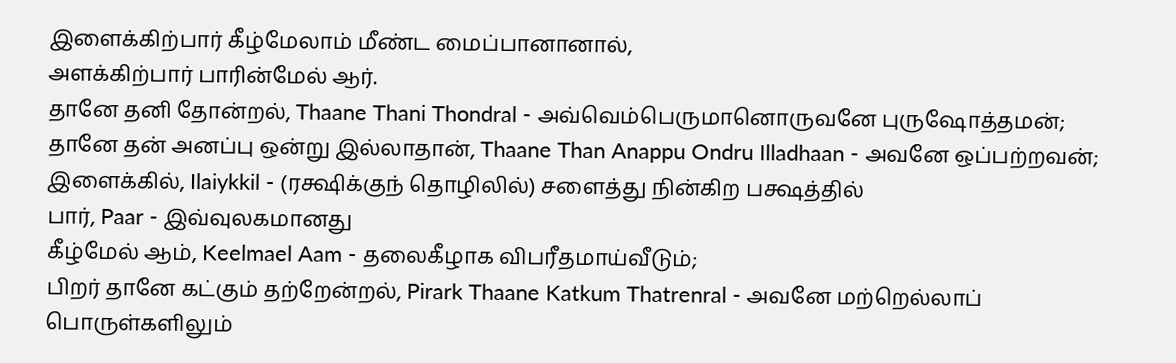இளைக்கிற்பார் கீழ்மேலாம் மீண்ட மைப்பானானால்,
அளக்கிற்பார் பாரின்மேல் ஆர்.
தானே தனி தோன்றல், Thaane Thani Thondral - அவ்வெம்பெருமானொருவனே புருஷோத்தமன்;
தானே தன் அனப்பு ஒன்று இல்லாதான், Thaane Than Anappu Ondru Illadhaan - அவனே ஒப்பற்றவன்;
இளைக்கில், Ilaiykkil - (ரக்ஷிக்குந் தொழிலில்) சளைத்து நின்கிற பக்ஷத்தில்
பார், Paar - இவ்வுலகமானது
கீழ்மேல் ஆம், Keelmael Aam - தலைகீழாக விபரீதமாய்வீடும்;
பிறர் தானே கட்கும் தற்றேன்றல், Pirark Thaane Katkum Thatrenral - அவனே மற்றெல்லாப் பொருள்களிலும்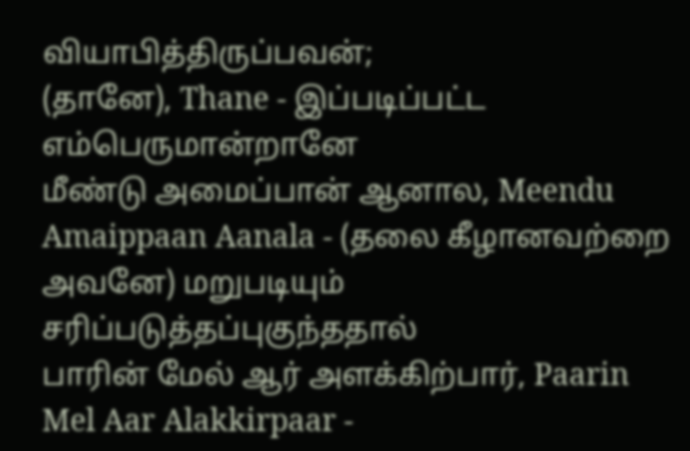வியாபித்திருப்பவன்;
(தானே), Thane - இப்படிப்பட்ட எம்பெருமான்றானே
மீண்டு அமைப்பான் ஆனால, Meendu Amaippaan Aanala - (தலை கீழானவற்றை அவனே) மறுபடியும் சரிப்படுத்தப்புகுந்ததால்
பாரின் மேல் ஆர் அளக்கிற்பார், Paarin Mel Aar Alakkirpaar -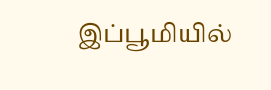இப்பூமியில்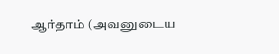ஆர்தாம் (அவனுடைய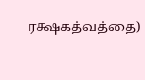ரக்ஷகத்வத்தை)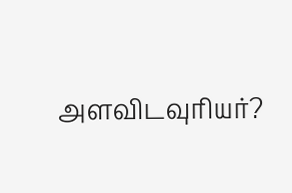அளவிடவுரியர்?